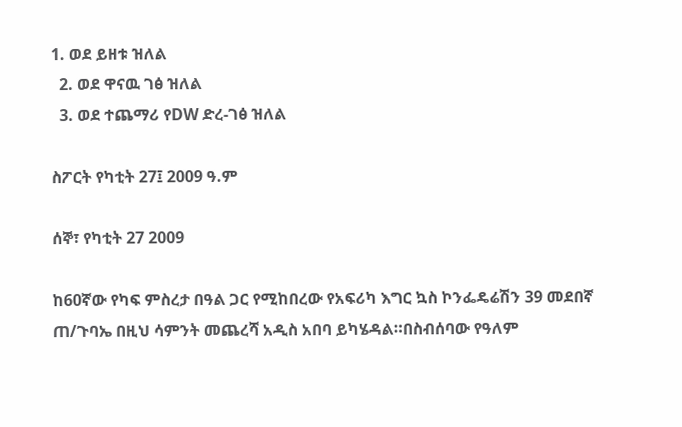1. ወደ ይዘቱ ዝለል
  2. ወደ ዋናዉ ገፅ ዝለል
  3. ወደ ተጨማሪ የDW ድረ-ገፅ ዝለል

ስፖርት የካቲት 27፤ 2009 ዓ.ም

ሰኞ፣ የካቲት 27 2009

ከ60ኛው የካፍ ምስረታ በዓል ጋር የሚከበረው የአፍሪካ እግር ኳስ ኮንፌዴሬሽን 39 መደበኛ ጠ/ጉባኤ በዚህ ሳምንት መጨረሻ አዲስ አበባ ይካሄዳል።በስብሰባው የዓለም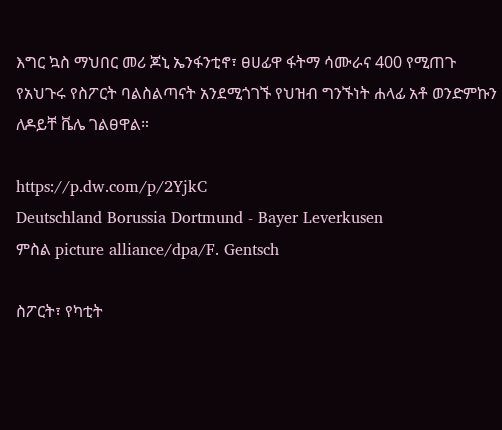እግር ኳስ ማህበር መሪ ጆኒ ኤንፋንቲኖ፣ ፀሀፊዋ ፋትማ ሳሙራና 400 የሚጠጉ የአህጉሩ የስፖርት ባልስልጣናት አንደሚጎገኙ የህዝብ ግንኙነት ሐላፊ አቶ ወንድምኩን ለዶይቸ ቬሌ ገልፀዋል።

https://p.dw.com/p/2YjkC
Deutschland Borussia Dortmund - Bayer Leverkusen
ምስል picture alliance/dpa/F. Gentsch

ስፖርት፣ የካቲት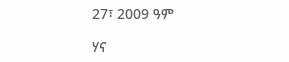27፣ 2009 ዓም

ሃና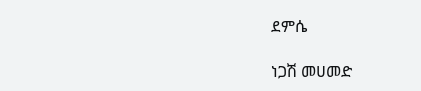ደምሴ

ነጋሽ መሀመድ